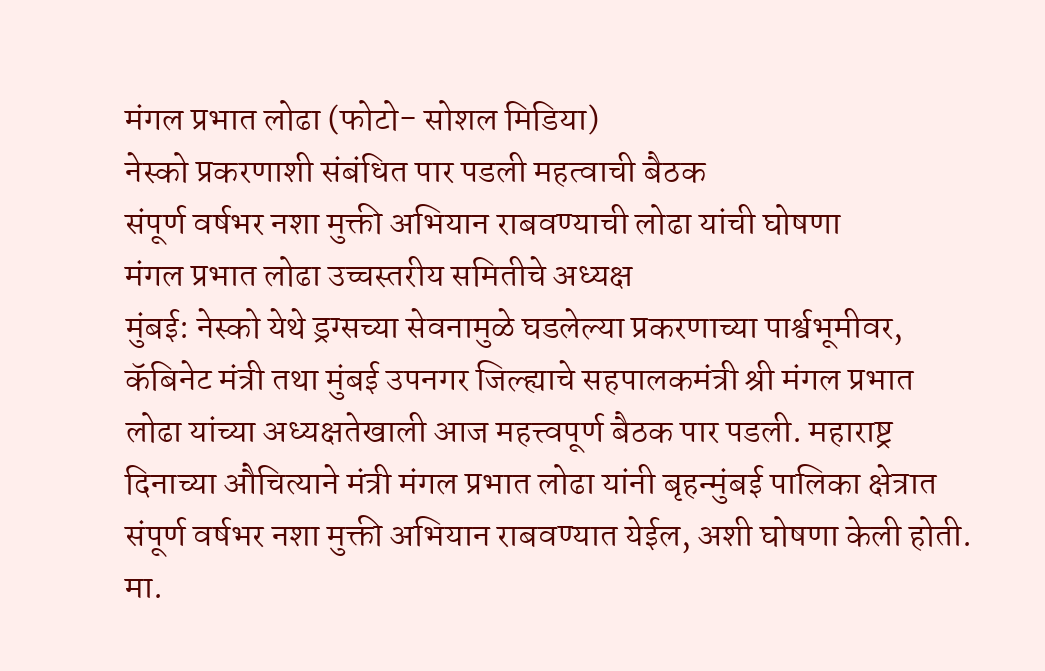मंगल प्रभात लोढा (फोटो- सोशल मिडिया)
नेस्को प्रकरणाशी संबंधित पार पडली महत्वाची बैठक
संपूर्ण वर्षभर नशा मुक्ती अभियान राबवण्याची लोढा यांची घोषणा
मंगल प्रभात लोढा उच्चस्तरीय समितीचे अध्यक्ष
मुंबई: नेस्को येथे ड्रग्सच्या सेवनामुळे घडलेल्या प्रकरणाच्या पार्श्वभूमीवर, कॅबिनेट मंत्री तथा मुंबई उपनगर जिल्ह्याचे सहपालकमंत्री श्री मंगल प्रभात लोढा यांच्या अध्यक्षतेखाली आज महत्त्वपूर्ण बैठक पार पडली. महाराष्ट्र दिनाच्या औचित्याने मंत्री मंगल प्रभात लोढा यांनी बृहन्मुंबई पालिका क्षेत्रात संपूर्ण वर्षभर नशा मुक्ती अभियान राबवण्यात येईल, अशी घोषणा केली होती. मा.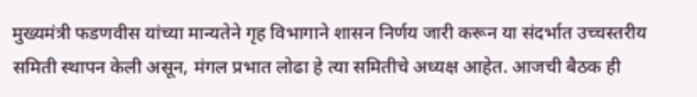मुख्यमंत्री फडणवीस यांच्या मान्यतेने गृह विभागाने शासन निर्णय जारी करून या संदर्भात उच्चस्तरीय समिती स्थापन केली असून, मंगल प्रभात लोढा हे त्या समितीचे अध्यक्ष आहेत. आजची बैठक ही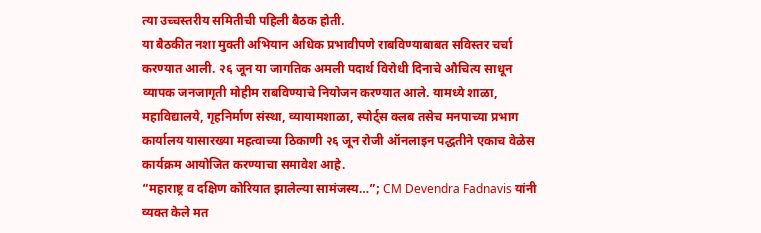त्या उच्चस्तरीय समितीची पहिली बैठक होती.
या बैठकीत नशा मुक्ती अभियान अधिक प्रभावीपणे राबविण्याबाबत सविस्तर चर्चा करण्यात आली. २६ जून या जागतिक अमली पदार्थ विरोधी दिनाचे औचित्य साधून व्यापक जनजागृती मोहीम राबविण्याचे नियोजन करण्यात आले. यामध्ये शाळा, महाविद्यालये, गृहनिर्माण संस्था, व्यायामशाळा, स्पोर्ट्स क्लब तसेच मनपाच्या प्रभाग कार्यालय यासारख्या महत्वाच्या ठिकाणी २६ जून रोजी ऑनलाइन पद्धतीने एकाच वेळेस कार्यक्रम आयोजित करण्याचा समावेश आहे.
“महाराष्ट्र व दक्षिण कोरियात झालेल्या सामंजस्य…”; CM Devendra Fadnavis यांनी व्यक्त केले मत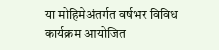या मोहिमेअंतर्गत वर्षभर विविध कार्यक्रम आयोजित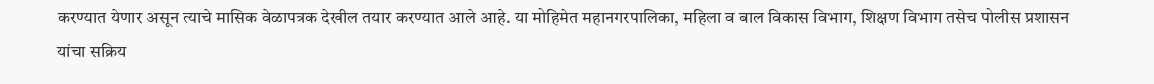करण्यात येणार असून त्याचे मासिक वेळापत्रक देखील तयार करण्यात आले आहे. या मोहिमेत महानगरपालिका, महिला व बाल विकास विभाग, शिक्षण विभाग तसेच पोलीस प्रशासन यांचा सक्रिय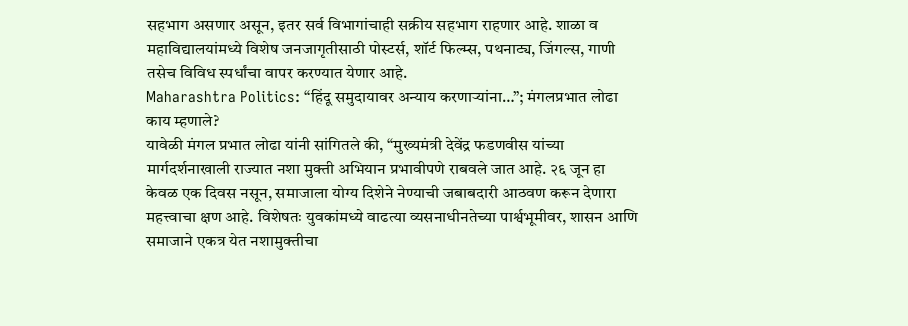सहभाग असणार असून, इतर सर्व विभागांचाही सक्रीय सहभाग राहणार आहे. शाळा व महाविद्यालयांमध्ये विशेष जनजागृतीसाठी पोस्टर्स, शॉर्ट फिल्म्स, पथनाट्य, जिंगल्स, गाणी तसेच विविध स्पर्धांचा वापर करण्यात येणार आहे.
Maharashtra Politics: “हिंदू समुदायावर अन्याय करणाऱ्यांना…”; मंगलप्रभात लोढा काय म्हणाले?
यावेळी मंगल प्रभात लोढा यांनी सांगितले की, “मुख्यमंत्री देवेंद्र फडणवीस यांच्या मार्गदर्शनाखाली राज्यात नशा मुक्ती अभियान प्रभावीपणे राबवले जात आहे. २६ जून हा केवळ एक दिवस नसून, समाजाला योग्य दिशेने नेण्याची जबाबदारी आठवण करून देणारा महत्त्वाचा क्षण आहे. विशेषतः युवकांमध्ये वाढत्या व्यसनाधीनतेच्या पार्श्वभूमीवर, शासन आणि समाजाने एकत्र येत नशामुक्तीचा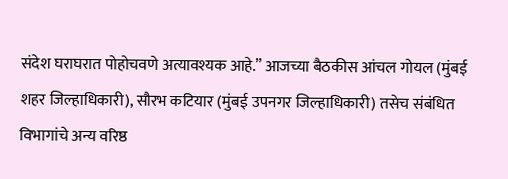संदेश घराघरात पोहोचवणे अत्यावश्यक आहे.” आजच्या बैठकीस आंचल गोयल (मुंबई शहर जिल्हाधिकारी), सौरभ कटियार (मुंबई उपनगर जिल्हाधिकारी) तसेच संबंधित विभागांचे अन्य वरिष्ठ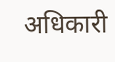अधिकारी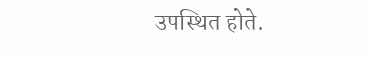उपस्थित होते.